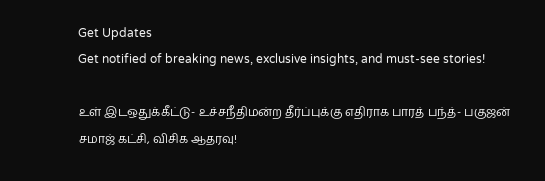Get Updates
Get notified of breaking news, exclusive insights, and must-see stories!

உள் இடஒதுக்கீட்டு- உச்சநீதிமன்ற தீர்ப்புக்கு எதிராக பாரத் பந்த்- பகுஜன் சமாஜ் கட்சி, விசிக ஆதரவு!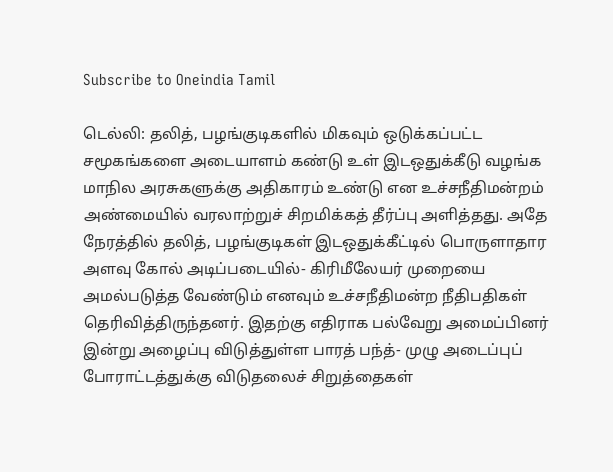Subscribe to Oneindia Tamil

டெல்லி: தலித், பழங்குடிகளில் மிகவும் ஒடுக்கப்பட்ட சமூகங்களை அடையாளம் கண்டு உள் இடஒதுக்கீடு வழங்க மாநில அரசுகளுக்கு அதிகாரம் உண்டு என உச்சநீதிமன்றம் அண்மையில் வரலாற்றுச் சிறமிக்கத் தீர்ப்பு அளித்தது. அதே நேரத்தில் தலித், பழங்குடிகள் இடஒதுக்கீட்டில் பொருளாதார அளவு கோல் அடிப்படையில்- கிரிமீலேயர் முறையை அமல்படுத்த வேண்டும் எனவும் உச்சநீதிமன்ற நீதிபதிகள் தெரிவித்திருந்தனர். இதற்கு எதிராக பல்வேறு அமைப்பினர் இன்று அழைப்பு விடுத்துள்ள பாரத் பந்த்- முழு அடைப்புப் போராட்டத்துக்கு விடுதலைச் சிறுத்தைகள்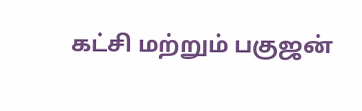கட்சி மற்றும் பகுஜன்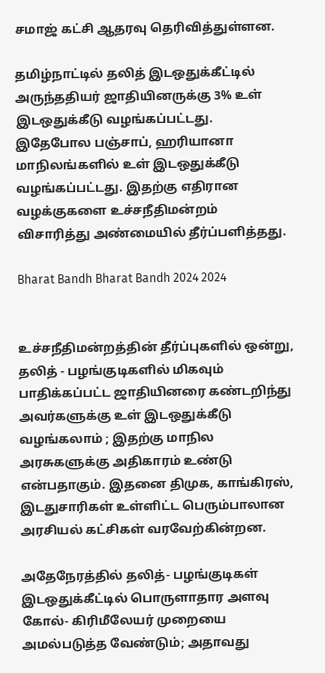சமாஜ் கட்சி ஆதரவு தெரிவித்துள்ளன.

தமிழ்நாட்டில் தலித் இடஒதுக்கீட்டில் அருந்ததியர் ஜாதியினருக்கு 3% உள் இடஒதுக்கீடு வழங்கப்பட்டது. இதேபோல பஞ்சாப், ஹரியானா மாநிலங்களில் உள் இடஒதுக்கீடு வழங்கப்பட்டது. இதற்கு எதிரான வழக்குகளை உச்சநீதிமன்றம் விசாரித்து அண்மையில் தீர்ப்பளித்தது.

Bharat Bandh Bharat Bandh 2024 2024


உச்சநீதிமன்றத்தின் தீர்ப்புகளில் ஒன்று, தலித் - பழங்குடிகளில் மிகவும் பாதிக்கப்பட்ட ஜாதியினரை கண்டறிந்து அவர்களுக்கு உள் இடஒதுக்கீடு வழங்கலாம் ; இதற்கு மாநில அரசுகளுக்கு அதிகாரம் உண்டு என்பதாகும். இதனை திமுக, காங்கிரஸ், இடதுசாரிகள் உள்ளிட்ட பெரும்பாலான அரசியல் கட்சிகள் வரவேற்கின்றன.

அதேநேரத்தில் தலித்- பழங்குடிகள் இடஒதுக்கீட்டில் பொருளாதார அளவு கோல்- கிரிமீலேயர் முறையை அமல்படுத்த வேண்டும்; அதாவது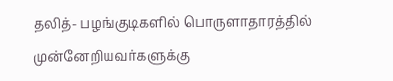தலித்- பழங்குடிகளில் பொருளாதாரத்தில் முன்னேறியவர்களுக்கு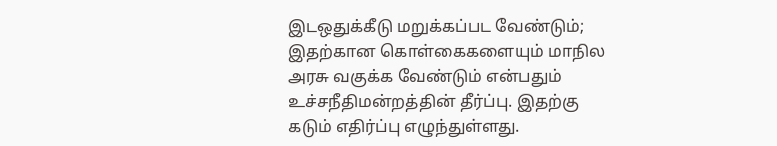இடஒதுக்கீடு மறுக்கப்பட வேண்டும்; இதற்கான கொள்கைகளையும் மாநில அரசு வகுக்க வேண்டும் என்பதும் உச்சநீதிமன்றத்தின் தீர்ப்பு. இதற்கு கடும் எதிர்ப்பு எழுந்துள்ளது.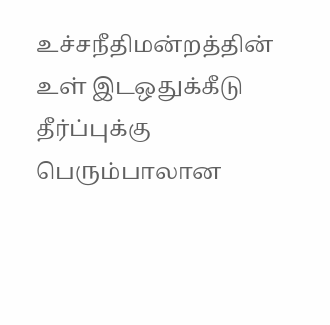உச்சநீதிமன்றத்தின் உள் இடஒதுக்கீடு தீர்ப்புக்கு பெரும்பாலான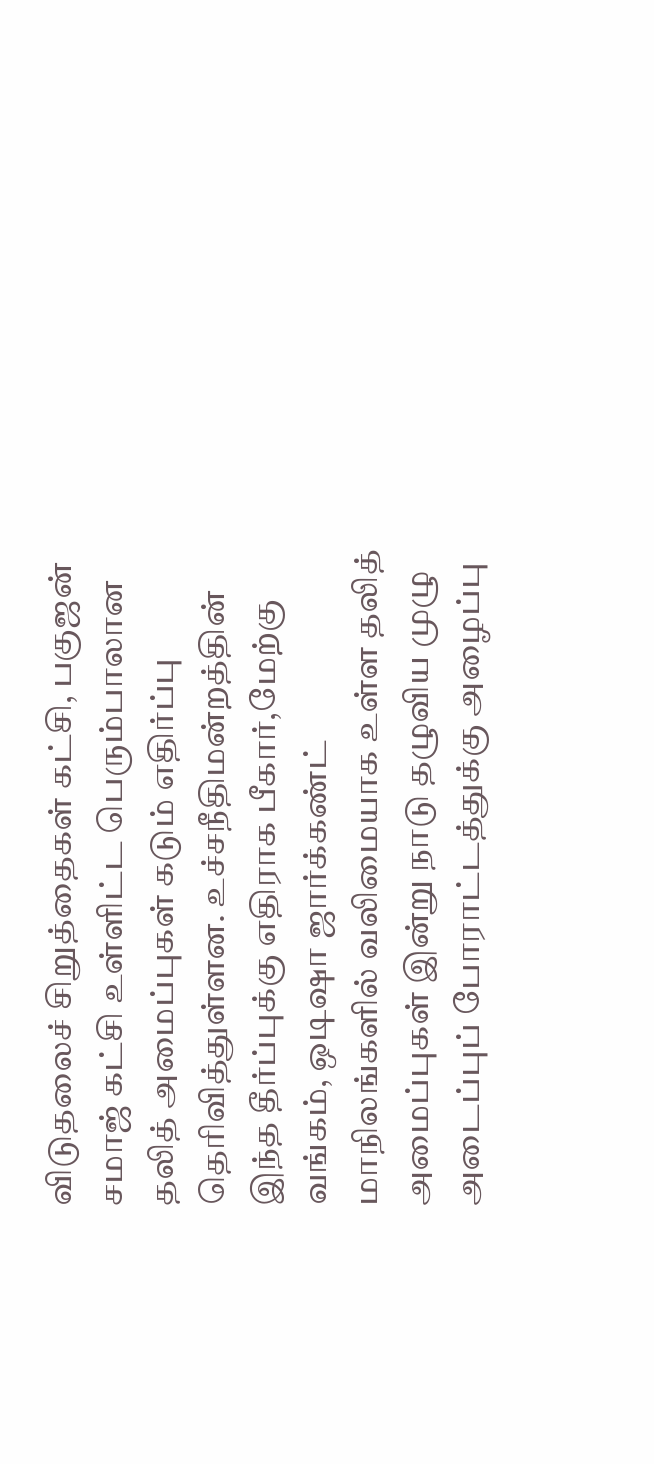விடுதலைச் சிறுத்தைகள் கட்சி, பகுஜன் சமாஜ் கட்சி உள்ளிட்ட பெரும்பாலான தலித் அமைப்புகள் கடும் எதிர்ப்பு தெரிவித்துள்ளன. உச்சநீதிமன்றத்தின் இந்த தீர்ப்புக்கு எதிராக பீகார்,மேற்கு வங்கம், ஒடிஷா ஜார்க்கண்ட் மாநிலங்களில் வலிமையாக உள்ள தலித் அமைப்புகள் இன்று நாடு தழுவிய முழு அடைப்புப் போராட்டத்துக்கு அழைப்பு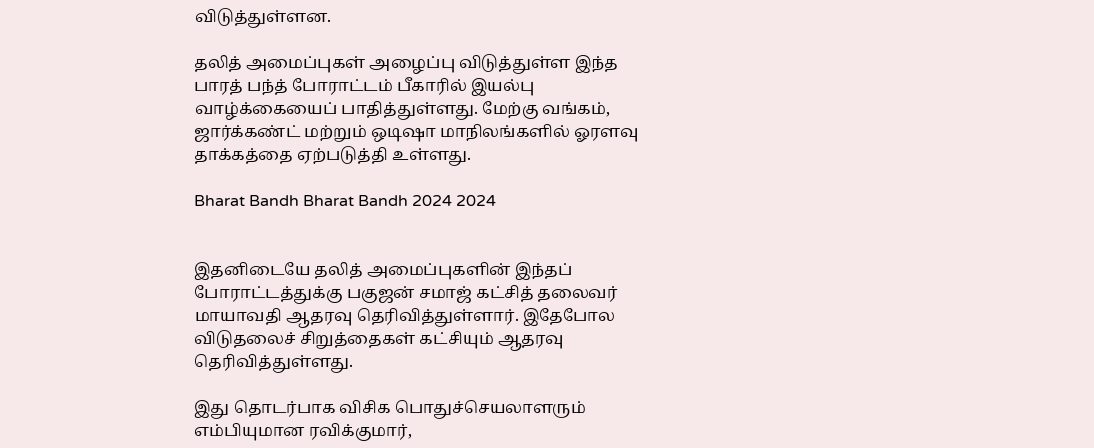விடுத்துள்ளன.

தலித் அமைப்புகள் அழைப்பு விடுத்துள்ள இந்த பாரத் பந்த் போராட்டம் பீகாரில் இயல்பு வாழ்க்கையைப் பாதித்துள்ளது. மேற்கு வங்கம், ஜார்க்கண்ட் மற்றும் ஒடிஷா மாநிலங்களில் ஓரளவு தாக்கத்தை ஏற்படுத்தி உள்ளது.

Bharat Bandh Bharat Bandh 2024 2024


இதனிடையே தலித் அமைப்புகளின் இந்தப் போராட்டத்துக்கு பகுஜன் சமாஜ் கட்சித் தலைவர் மாயாவதி ஆதரவு தெரிவித்துள்ளார். இதேபோல விடுதலைச் சிறுத்தைகள் கட்சியும் ஆதரவு தெரிவித்துள்ளது.

இது தொடர்பாக விசிக பொதுச்செயலாளரும் எம்பியுமான ரவிக்குமார்,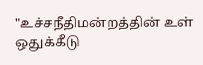"உச்சநீதிமன்றத்தின் உள் ஒதுக்கீடு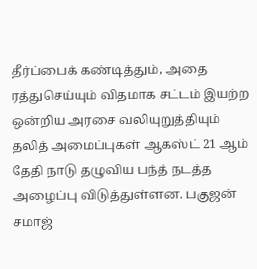தீர்ப்பைக் கண்டித்தும், அதை ரத்துசெய்யும் விதமாக சட்டம் இயற்ற ஒன்றிய அரசை வலியுறுத்தியும் தலித் அமைப்புகள் ஆகஸ்ட் 21 ஆம் தேதி நாடு தழுவிய பந்த் நடத்த அழைப்பு விடுத்துள்ளன. பகுஜன் சமாஜ்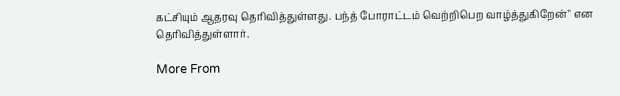கட்சியும் ஆதரவு தெரிவித்துள்ளது. பந்த் போராட்டம் வெற்றிபெற வாழ்த்துகிறேன்" என தெரிவித்துள்ளார்.

More From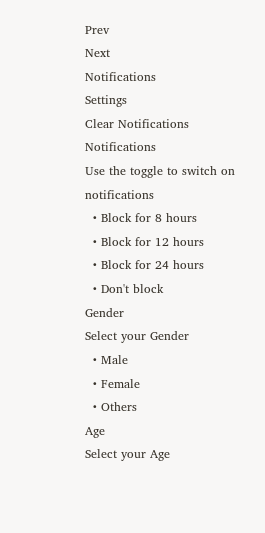Prev
Next
Notifications
Settings
Clear Notifications
Notifications
Use the toggle to switch on notifications
  • Block for 8 hours
  • Block for 12 hours
  • Block for 24 hours
  • Don't block
Gender
Select your Gender
  • Male
  • Female
  • Others
Age
Select your Age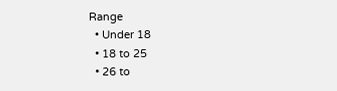Range
  • Under 18
  • 18 to 25
  • 26 to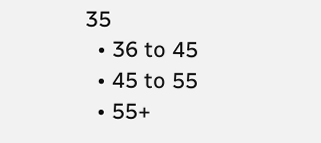35
  • 36 to 45
  • 45 to 55
  • 55+